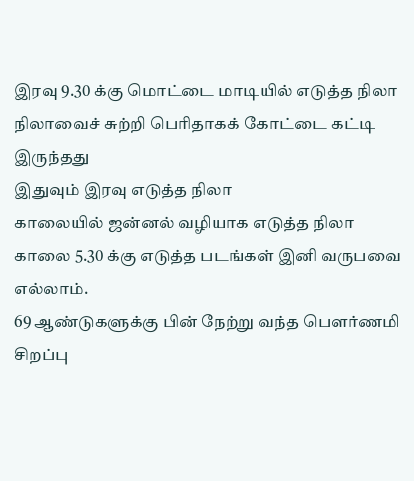இரவு 9.30 க்கு மொட்டை மாடியில் எடுத்த நிலா நிலாவைச் சுற்றி பெரிதாகக் கோட்டை கட்டி இருந்தது
இதுவும் இரவு எடுத்த நிலா
காலையில் ஜன்னல் வழியாக எடுத்த நிலா
காலை 5.30 க்கு எடுத்த படங்கள் இனி வருபவை எல்லாம்.
69 ஆண்டுகளுக்கு பின் நேற்று வந்த பெளர்ணமி சிறப்பு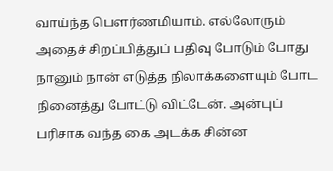வாய்ந்த பெளர்ணமியாம். எல்லோரும் அதைச் சிறப்பித்துப் பதிவு போடும் போது நானும் நான் எடுத்த நிலாக்களையும் போட நினைத்து போட்டு விட்டேன். அன்புப் பரிசாக வந்த கை அடக்க சின்ன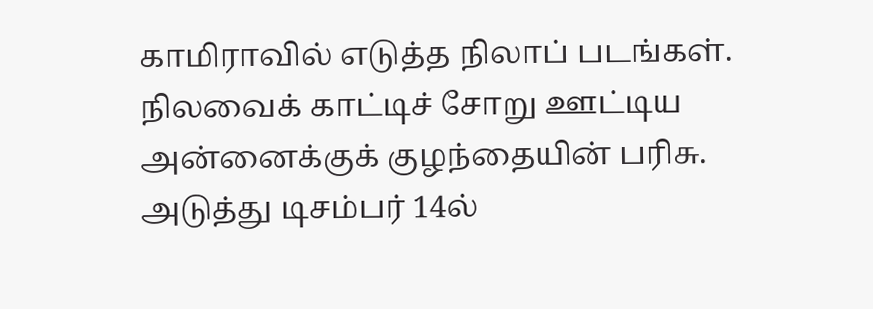காமிராவில் எடுத்த நிலாப் படங்கள். நிலவைக் காட்டிச் சோறு ஊட்டிய அன்னைக்குக் குழந்தையின் பரிசு.
அடுத்து டிசம்பர் 14ல்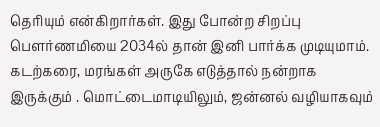தெரியும் என்கிறார்கள். இது போன்ற சிறப்பு பெளர்ணமியை 2034ல் தான் இனி பார்க்க முடியுமாம்.
கடற்கரை, மரங்கள் அருகே எடுத்தால் நன்றாக இருக்கும் . மொட்டைமாடியிலும், ஜன்னல் வழியாகவும்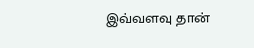இவ்வளவு தான்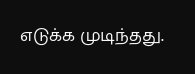எடுக்க முடிந்தது.